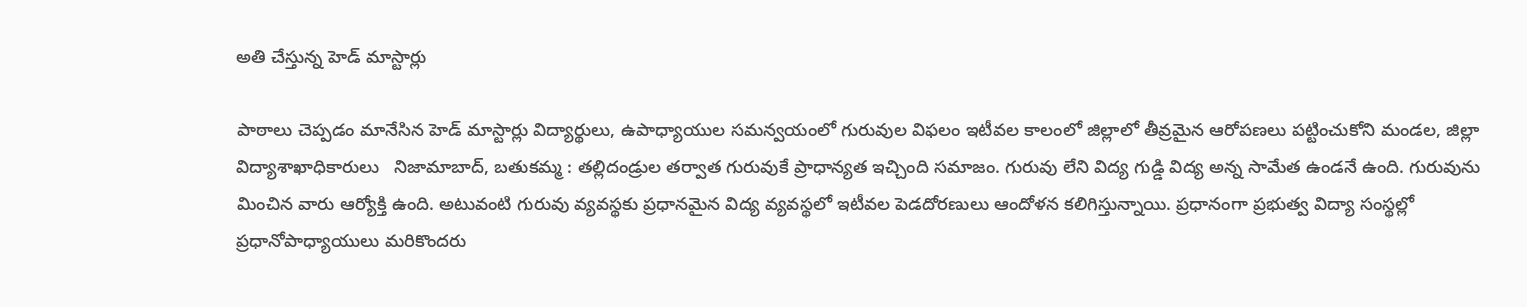అతి చేస్తున్న హెడ్ మాస్టార్లు

పాఠాలు చెప్పడం మానేసిన హెడ్ మాస్టార్లు విద్యార్థులు, ఉపాధ్యాయుల సమన్వయంలో గురువుల విఫలం ఇటీవల కాలంలో జిల్లాలో తీవ్రమైన ఆరోపణలు పట్టించుకోని మండల, జిల్లా విద్యాశాఖాధికారులు   నిజామాబాద్, బతుకమ్మ : తల్లిదండ్రుల తర్వాత గురువుకే ప్రాధాన్యత ఇచ్చింది సమాజం. గురువు లేని విద్య గుడ్డి విద్య అన్న సామేత ఉండనే ఉంది. గురువును మించిన వారు ఆర్యోక్తి ఉంది. అటువంటి గురువు వ్యవస్థకు ప్రధానమైన విద్య వ్యవస్థలో ఇటీవల పెడదోరణులు ఆందోళన కలిగిస్తున్నాయి. ప్రధానంగా ప్రభుత్వ విద్యా సంస్థల్లో ప్రధానోపాధ్యాయులు మరికొందరు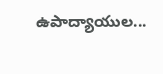ఉపాద్యాయుల...